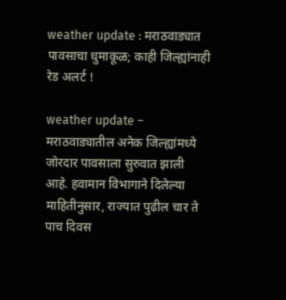weather update : मराठवाड्यात पावसाचा धुमाकूळ; काही जिल्ह्यांनाही रेड अलर्ट !

weather update – मराठवाड्यातील अनेक जिल्ह्यांमध्ये जोरदार पावसाला सुरुवात झाली आहे. हवामान विभागाने दिलेल्या माहितीनुसार, राज्यात पुढील चार ते पाच दिवस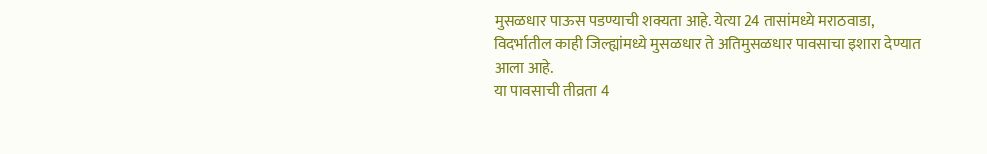मुसळधार पाऊस पडण्याची शक्यता आहे. येत्या 24 तासांमध्ये मराठवाडा, विदर्भातील काही जिल्ह्यांमध्ये मुसळधार ते अतिमुसळधार पावसाचा इशारा देण्यात आला आहे.
या पावसाची तीव्रता 4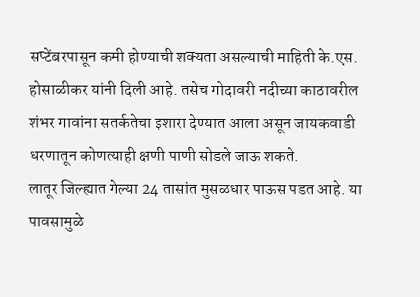सप्टेंबरपासून कमी होण्याची शक्यता असल्याची माहिती के.एस. होसाळीकर यांनी दिली आहे. तसेच गोदावरी नदीच्या काठावरील शंभर गावांना सतर्कतेचा इशारा देण्यात आला असून जायकवाडी धरणातून कोणत्याही क्षणी पाणी सोडले जाऊ शकते.
लातूर जिल्ह्यात गेल्या 24 तासांत मुसळधार पाऊस पडत आहे. या पावसामुळे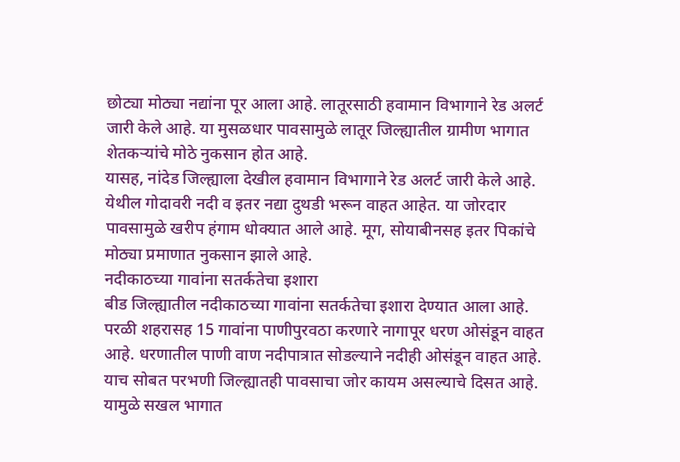छोट्या मोठ्या नद्यांना पूर आला आहे. लातूरसाठी हवामान विभागाने रेड अलर्ट जारी केले आहे. या मुसळधार पावसामुळे लातूर जिल्ह्यातील ग्रामीण भागात शेतकऱ्यांचे मोठे नुकसान होत आहे.
यासह, नांदेड जिल्ह्याला देखील हवामान विभागाने रेड अलर्ट जारी केले आहे. येथील गोदावरी नदी व इतर नद्या दुथडी भरून वाहत आहेत. या जोरदार पावसामुळे खरीप हंगाम धोक्यात आले आहे. मूग, सोयाबीनसह इतर पिकांचे मोठ्या प्रमाणात नुकसान झाले आहे.
नदीकाठच्या गावांना सतर्कतेचा इशारा
बीड जिल्ह्यातील नदीकाठच्या गावांना सतर्कतेचा इशारा देण्यात आला आहे. परळी शहरासह 15 गावांना पाणीपुरवठा करणारे नागापूर धरण ओसंडून वाहत आहे. धरणातील पाणी वाण नदीपात्रात सोडल्याने नदीही ओसंडून वाहत आहे. याच सोबत परभणी जिल्ह्यातही पावसाचा जोर कायम असल्याचे दिसत आहे. यामुळे सखल भागात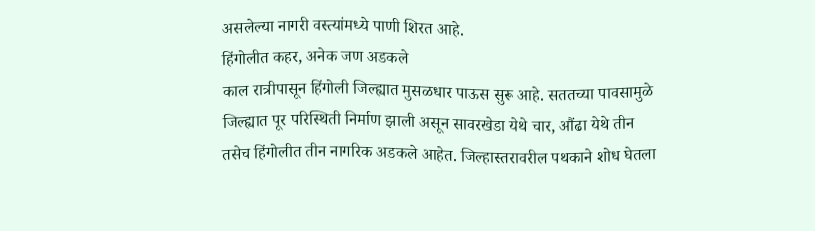असलेल्या नागरी वस्त्यांमध्ये पाणी शिरत आहे.
हिंगोलीत कहर, अनेक जण अडकले
काल रात्रीपासून हिंगोली जिल्ह्यात मुसळधार पाऊस सुरू आहे. सततच्या पावसामुळे जिल्ह्यात पूर परिस्थिती निर्माण झाली असून सावरखेडा येथे चार, औंढा येथे तीन तसेच हिंगोलीत तीन नागरिक अडकले आहेत. जिल्हास्तरावरील पथकाने शोध घेतला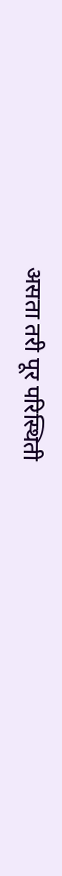असता तरी पूर परिस्थिती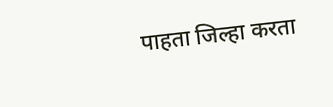पाहता जिल्हा करता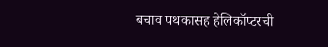बचाव पथकासह हेलिकॉप्टरची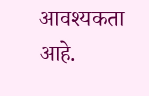आवश्यकता आहे.